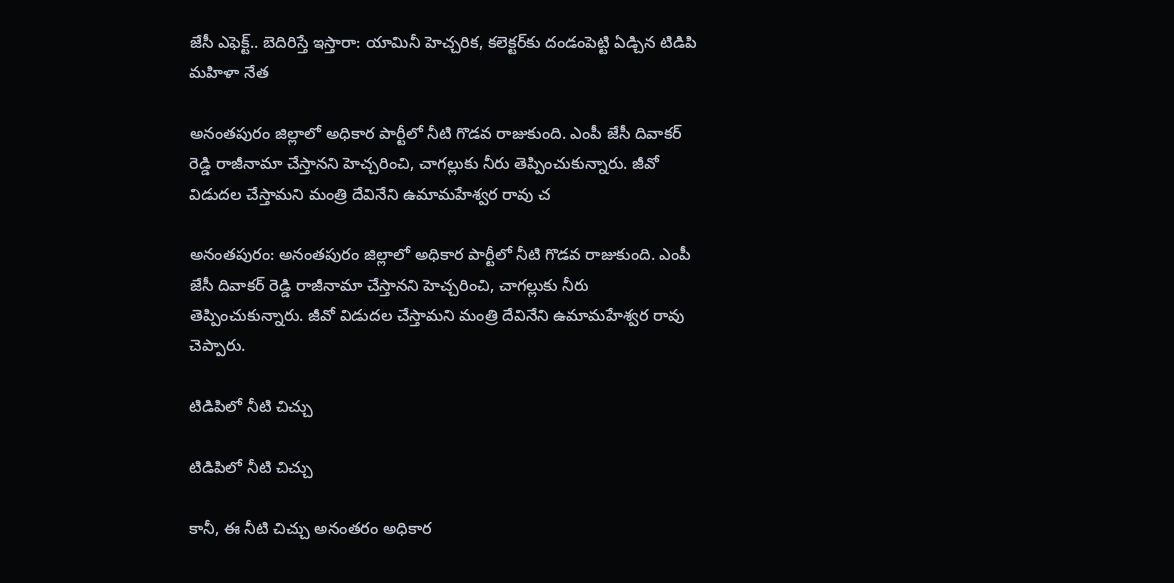జేసీ ఎఫెక్ట్.. బెదిరిస్తే ఇస్తారా: యామినీ హెచ్చరిక, కలెక్టర్‌కు దండంపెట్టి ఏడ్చిన టిడిపి మహిళా నేత

అనంతపురం జిల్లాలో అధికార పార్టీలో నీటి గొడవ రాజుకుంది. ఎంపీ జేసీ దివాకర్ రెడ్డి రాజీనామా చేస్తానని హెచ్చరించి, చాగల్లుకు నీరు తెప్పించుకున్నారు. జీవో విడుదల చేస్తామని మంత్రి దేవినేని ఉమామహేశ్వర రావు చ

అనంతపురం: అనంతపురం జిల్లాలో అధికార పార్టీలో నీటి గొడవ రాజుకుంది. ఎంపీ జేసీ దివాకర్ రెడ్డి రాజీనామా చేస్తానని హెచ్చరించి, చాగల్లుకు నీరు తెప్పించుకున్నారు. జీవో విడుదల చేస్తామని మంత్రి దేవినేని ఉమామహేశ్వర రావు చెప్పారు.

టిడిపిలో నీటి చిచ్చు

టిడిపిలో నీటి చిచ్చు

కానీ, ఈ నీటి చిచ్చు అనంతరం అధికార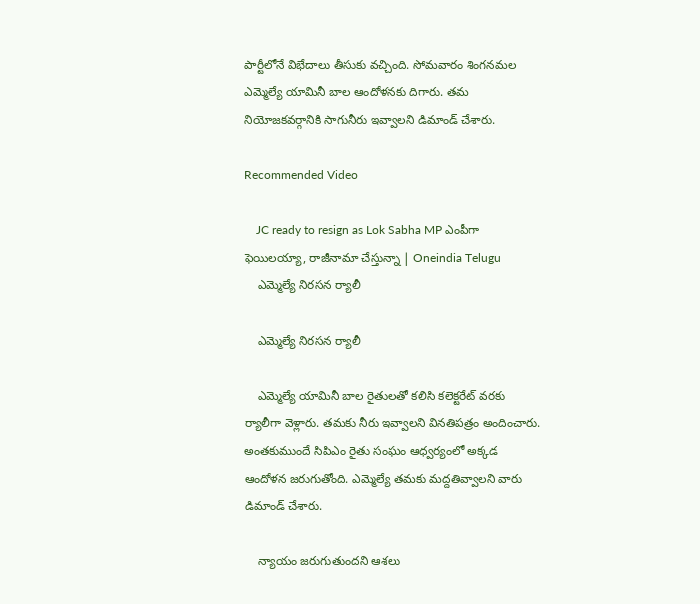పార్టీలోనే విభేదాలు తీసుకు వచ్చింది. సోమవారం శింగనమల ఎమ్మెల్యే యామినీ బాల ఆందోళనకు దిగారు. తమ నియోజకవర్గానికి సాగునీరు ఇవ్వాలని డిమాండ్ చేశారు.

Recommended Video

    JC ready to resign as Lok Sabha MP ఎంపీగా ఫెయిలయ్యా, రాజీనామా చేస్తున్నా | Oneindia Telugu
    ఎమ్మెల్యే నిరసన ర్యాలీ

    ఎమ్మెల్యే నిరసన ర్యాలీ

    ఎమ్మెల్యే యామినీ బాల రైతులతో కలిసి కలెక్టరేట్ వరకు ర్యాలీగా వెళ్లారు. తమకు నీరు ఇవ్వాలని వినతిపత్రం అందించారు. అంతకుముందే సిపిఎం రైతు సంఘం ఆధ్వర్యంలో అక్కడ ఆందోళన జరుగుతోంది. ఎమ్మెల్యే తమకు మద్దతివ్వాలని వారు డిమాండ్ చేశారు.

    న్యాయం జరుగుతుందని ఆశలు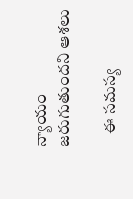న్యాయం జరుగుతుందని ఆశలు

    ఈ సమస్య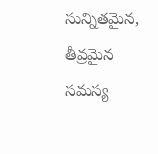సున్నితమైన, తీవ్రమైన సమస్య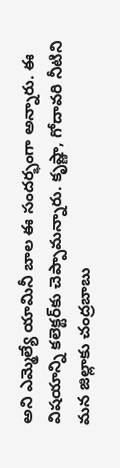అని ఎమ్మెల్యే యామినీ బాల ఈ సందర్భంగా అన్నారు. ఈ విషయాన్ని కలెక్టర్‌కు చెప్పామన్నారు. కృష్ణా, గోదావరి నీటిని మన జిల్లాకు చంద్రబాబు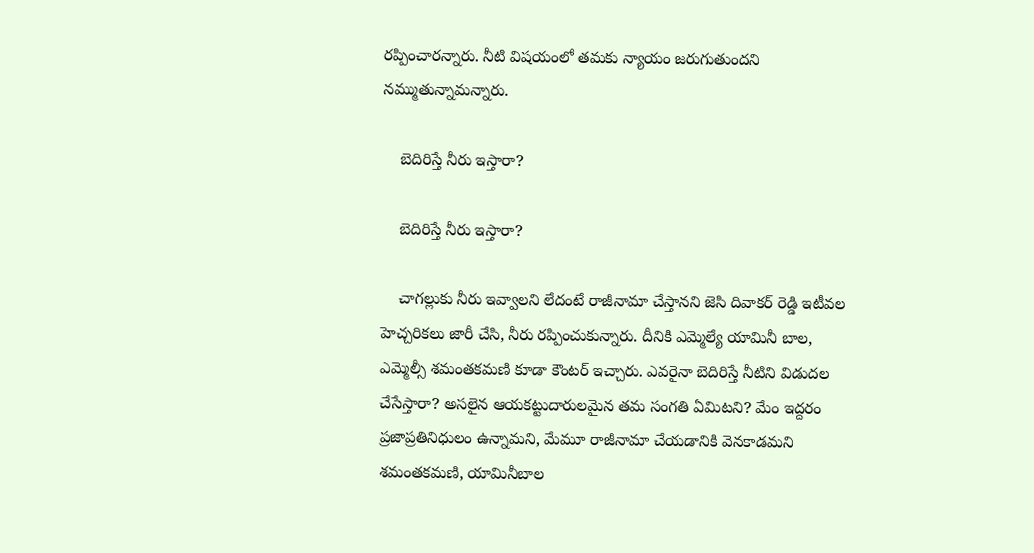రప్పించారన్నారు. నీటి విషయంలో తమకు న్యాయం జరుగుతుందని నమ్ముతున్నామన్నారు.

    బెదిరిస్తే నీరు ఇస్తారా?

    బెదిరిస్తే నీరు ఇస్తారా?

    చాగల్లుకు నీరు ఇవ్వాలని లేదంటే రాజీనామా చేస్తానని జెసి దివాకర్ రెడ్డి ఇటీవల హెచ్చరికలు జారీ చేసి, నీరు రప్పించుకున్నారు. దీనికి ఎమ్మెల్యే యామినీ బాల, ఎమ్మెల్సీ శమంతకమణి కూడా కౌంటర్ ఇచ్చారు. ఎవరైనా బెదిరిస్తే నీటిని విడుదల చేసేస్తారా? అసలైన ఆయకట్టుదారులమైన తమ సంగతి ఏమిటని? మేం ఇద్దరం ప్రజాప్రతినిధులం ఉన్నామని, మేమూ రాజీనామా చేయడానికి వెనకాడమని శమంతకమణి, యామినీబాల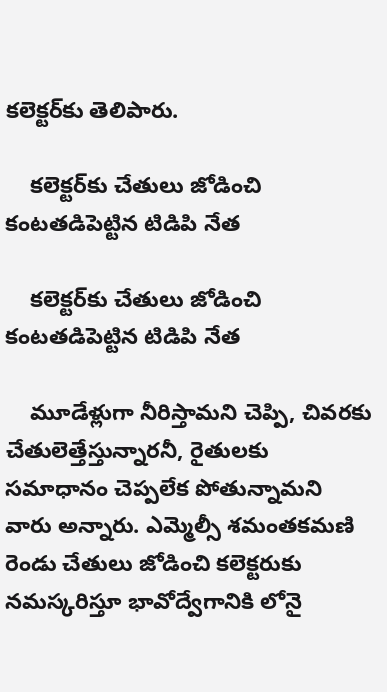కలెక్టర్‌కు తెలిపారు.

    కలెక్టర్‌కు చేతులు జోడించి కంటతడిపెట్టిన టిడిపి నేత

    కలెక్టర్‌కు చేతులు జోడించి కంటతడిపెట్టిన టిడిపి నేత

    మూడేళ్లుగా నీరిస్తామని చెప్పి, చివరకు చేతులెత్తేస్తున్నారనీ, రైతులకు సమాధానం చెప్పలేక పోతున్నామని వారు అన్నారు. ఎమ్మెల్సీ శమంతకమణి రెండు చేతులు జోడించి కలెక్టరుకు నమస్కరిస్తూ భావోద్వేగానికి లోనై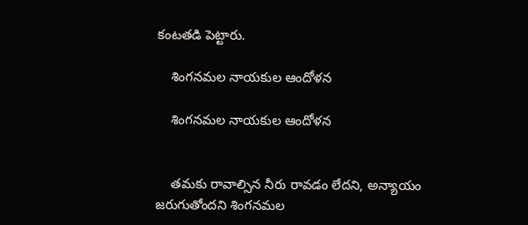కంటతడి పెట్టారు.

    శింగనమల నాయకుల ఆందోళన

    శింగనమల నాయకుల ఆందోళన


    తమకు రావాల్సిన నీరు రావడం లేదని, అన్యాయం జరుగుతోందని శింగనమల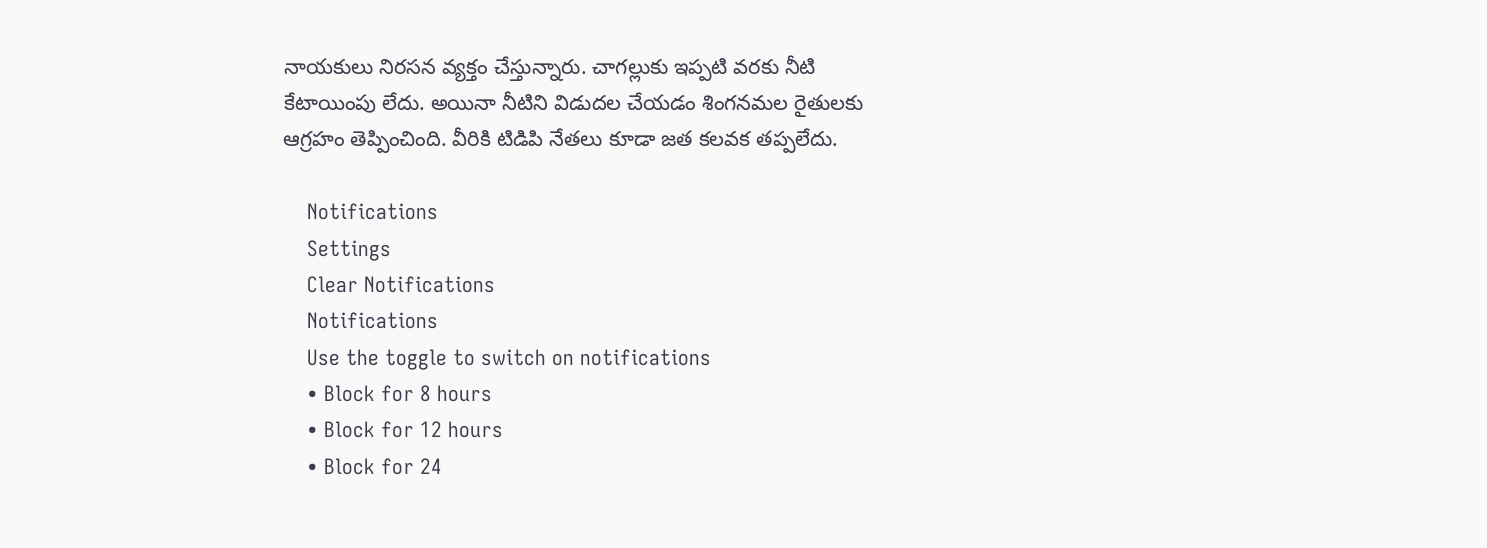నాయకులు నిరసన వ్యక్తం చేస్తున్నారు. చాగల్లుకు ఇప్పటి వరకు నీటి కేటాయింపు లేదు. అయినా నీటిని విడుదల చేయడం శింగనమల రైతులకు ఆగ్రహం తెప్పించింది. వీరికి టిడిపి నేతలు కూడా జత కలవక తప్పలేదు.

    Notifications
    Settings
    Clear Notifications
    Notifications
    Use the toggle to switch on notifications
    • Block for 8 hours
    • Block for 12 hours
    • Block for 24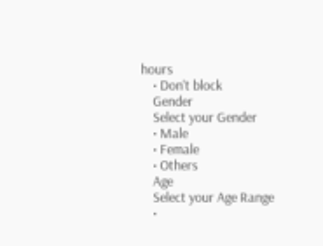hours
    • Don't block
    Gender
    Select your Gender
    • Male
    • Female
    • Others
    Age
    Select your Age Range
    •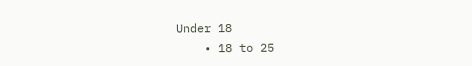Under 18
    • 18 to 25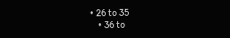• 26 to 35
    • 36 to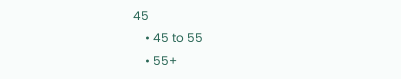45
    • 45 to 55
    • 55+